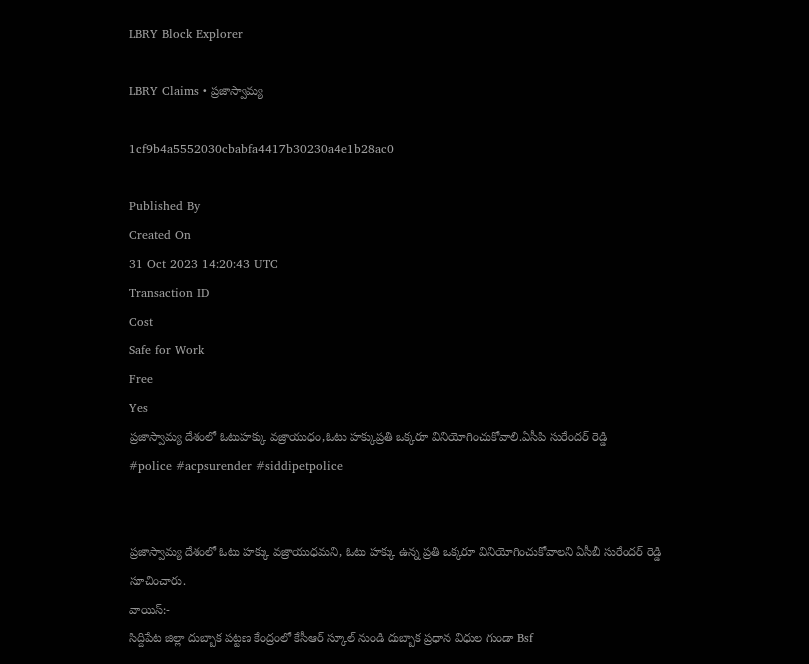LBRY Block Explorer

LBRY Claims • ప్రజాస్వామ్య

1cf9b4a5552030cbabfa4417b30230a4e1b28ac0

Published By
Created On
31 Oct 2023 14:20:43 UTC
Transaction ID
Cost
Safe for Work
Free
Yes
ప్రజాస్వామ్య దేశంలో ఓటుహక్కు వజ్రాయుధం,ఓటు హక్కుప్రతి ఒక్కరూ వినియోగించుకోవాలి.ఏసీపి సురేందర్ రెడ్డి
#police #acpsurender #siddipetpolice


ప్రజాస్వామ్య దేశంలో ఓటు హక్కు వజ్రాయుధమని, ఓటు హక్కు ఉన్న ప్రతి ఒక్కరూ వినియోగించుకోవాలని ఏసీబీ సురేందర్ రెడ్డి సూచించారు.
వాయిస్:-
సిద్దిపేట జిల్లా దుబ్బాక పట్టణ కేంద్రంలో కేసీఆర్ స్కూల్ నుండి దుబ్బాక ప్రధాన విధుల గుండా Bsf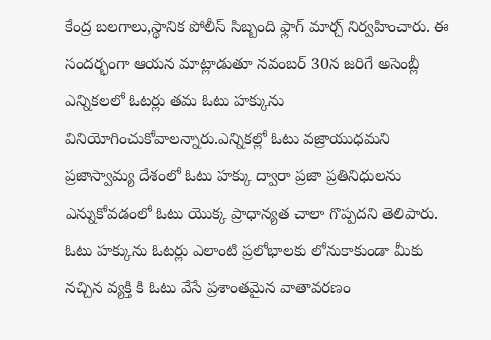కేంద్ర బలగాలు,స్థానిక పోలీస్ సిబ్బంది ఫ్లాగ్ మార్చ్ నిర్వహించారు. ఈ సందర్భంగా ఆయన మాట్లాడుతూ నవంబర్ 30న జరిగే అసెంబ్లీ ఎన్నికలలో ఓటర్లు తమ ఓటు హక్కును వినియోగించుకోవాలన్నారు.ఎన్నికల్లో ఓటు వజ్రాయుధమని ప్రజాస్వామ్య దేశంలో ఓటు హక్కు ద్వారా ప్రజా ప్రతినిధులను ఎన్నుకోవడంలో ఓటు యొక్క ప్రాధాన్యత చాలా గొప్పదని తెలిపారు. ఓటు హక్కును ఓటర్లు ఎలాంటి ప్రలోభాలకు లోనుకాకుండా మీకు నచ్చిన వ్యక్తి కి ఓటు వేసే ప్రశాంతమైన వాతావరణం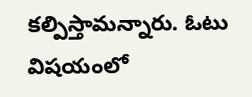కల్పిస్తామన్నారు. ఓటు విషయంలో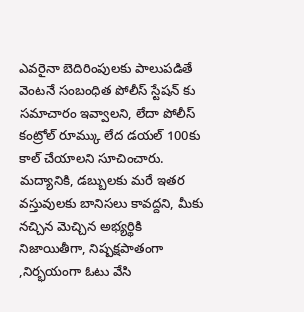ఎవరైనా బెదిరింపులకు పాలుపడితే వెంటనే సంబంధిత పోలీస్ స్టేషన్ కు సమాచారం ఇవ్వాలని, లేదా పోలీస్ కంట్రోల్ రూమ్కు లేద డయల్ 100కు కాల్ చేయాలని సూచించారు. మద్యానికి, డబ్బులకు మరే ఇతర వస్తువులకు బానిసలు కావద్దని, మీకు నచ్చిన మెచ్చిన అభ్యర్థికి నిజాయితీగా, నిష్పక్షపాతంగా ,నిర్భయంగా ఓటు వేసి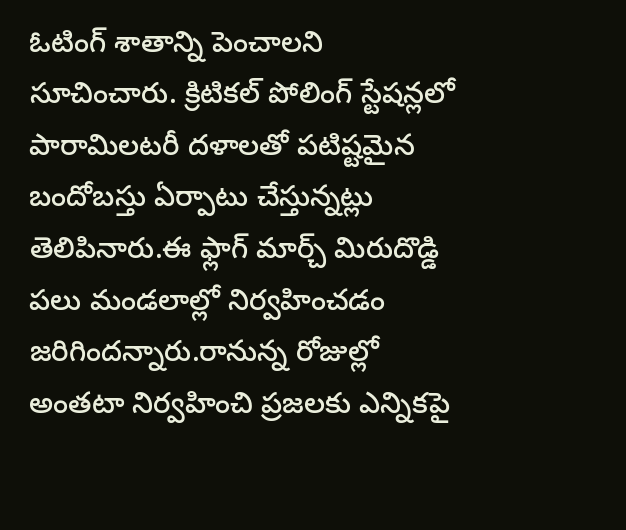ఓటింగ్ శాతాన్ని పెంచాలని సూచించారు. క్రిటికల్ పోలింగ్ స్టేషన్లలో పారామిలటరీ దళాలతో పటిష్టమైన బందోబస్తు ఏర్పాటు చేస్తున్నట్లు తెలిపినారు.ఈ ఫ్లాగ్ మార్చ్ మిరుదొడ్డి పలు మండలాల్లో నిర్వహించడం జరిగిందన్నారు.రానున్న రోజుల్లో అంతటా నిర్వహించి ప్రజలకు ఎన్నికపై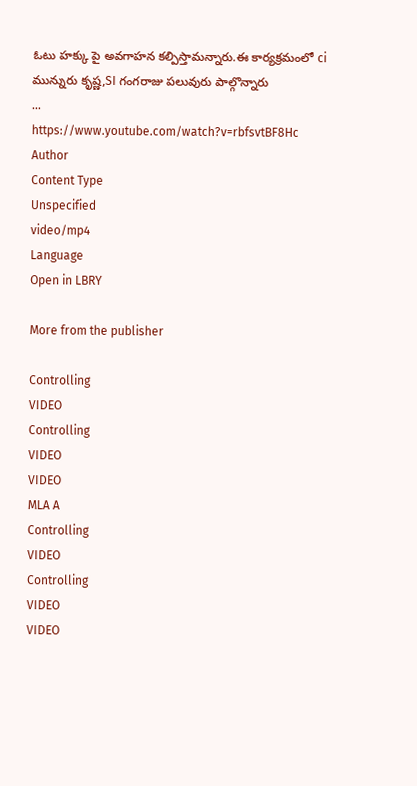ఓటు హక్కు పై అవగాహన కల్పిస్తామన్నారు.ఈ కార్యక్రమంలో ci మున్నురు కృష్ణ,SI గంగరాజు పలువురు పాల్గొన్నారు
...
https://www.youtube.com/watch?v=rbfsvtBF8Hc
Author
Content Type
Unspecified
video/mp4
Language
Open in LBRY

More from the publisher

Controlling
VIDEO
Controlling
VIDEO
VIDEO
MLA A
Controlling
VIDEO
Controlling
VIDEO
VIDEO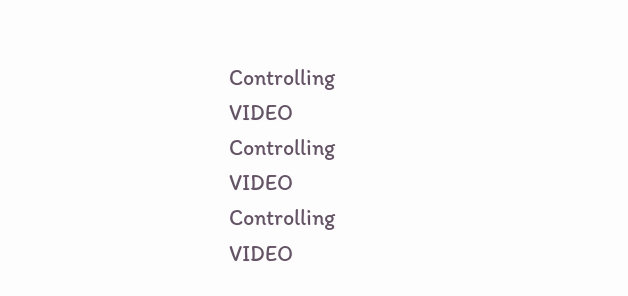Controlling
VIDEO
Controlling
VIDEO
Controlling
VIDEO